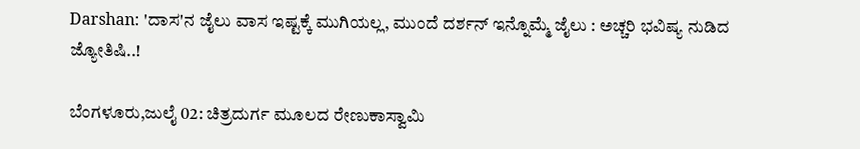Darshan: 'ದಾಸ'ನ ಜೈಲು ವಾಸ ಇಷ್ಟಕ್ಕೆ ಮುಗಿಯಲ್ಲ, ಮುಂದೆ ದರ್ಶನ್ ಇನ್ನೊಮ್ಮೆ ಜೈಲು : ಅಚ್ಚರಿ ಭವಿಷ್ಯ ನುಡಿದ ಜ್ಯೋತಿಷಿ..!

ಬೆಂಗಳೂರು,ಜುಲೈ 02: ಚಿತ್ರದುರ್ಗ ಮೂಲದ ರೇಣುಕಾಸ್ವಾಮಿ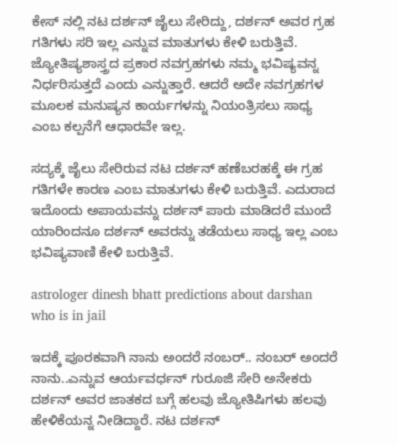ಕೇಸ್‌ ನಲ್ಲಿ ನಟ ದರ್ಶನ್‌ ಜೈಲು ಸೇರಿದ್ದು, ದರ್ಶನ್‌ ಅವರ ಗ್ರಹ ಗತಿಗಳು ಸರಿ ಇಲ್ಲ ಎನ್ನುವ ಮಾತುಗಳು ಕೇಳಿ ಬರುತ್ತಿವೆ. ಜ್ಯೋತಿಷ್ಯಶಾಸ್ತ್ರದ ಪ್ರಕಾರ ನವಗ್ರಹಗಳು ನಮ್ಮ ಭವಿಷ್ಯವನ್ನ ನಿರ್ಧರಿಸುತ್ತದೆ ಎಂದು ಎನ್ನುತ್ತಾರೆ. ಆದರೆ ಅದೇ ನವಗ್ರಹಗಳ ಮೂಲಕ ಮನುಷ್ಯನ ಕಾರ್ಯಗಳನ್ನು ನಿಯಂತ್ರಿಸಲು ಸಾಧ್ಯ ಎಂಬ ಕಲ್ಪನೆಗೆ ಆಧಾರವೇ ಇಲ್ಲ.

ಸದ್ಯಕ್ಕೆ ಜೈಲು ಸೇರಿರುವ ನಟ ದರ್ಶನ್ ಹಣೆಬರಹಕ್ಕೆ ಈ ಗ್ರಹ ಗತಿಗಳೇ ಕಾರಣ ಎಂಬ ಮಾತುಗಳು ಕೇಳಿ ಬರುತ್ತಿವೆ. ಎದುರಾದ ಇದೊಂದು ಅಪಾಯವನ್ನು ದರ್ಶನ್ ಪಾರು ಮಾಡಿದರೆ ಮುಂದೆ ಯಾರಿಂದನೂ ದರ್ಶನ್ ಅವರನ್ನು ತಡೆಯಲು ಸಾಧ್ಯ ಇಲ್ಲ ಎಂಬ ಭವಿಷ್ಯವಾಣಿ ಕೇಳಿ ಬರುತ್ತಿವೆ.

astrologer dinesh bhatt predictions about darshan who is in jail

ಇದಕ್ಕೆ ಪೂರಕವಾಗಿ ನಾನು ಅಂದರೆ ನಂಬರ್.. ನಂಬರ್ ಅಂದರೆ ನಾನು..ಎನ್ನುವ ಆರ್ಯವರ್ಧನ್ ಗುರೂಜಿ ಸೇರಿ ಅನೇಕರು ದರ್ಶನ್ ಅವರ ಜಾತಕದ ಬಗ್ಗೆ ಹಲವು ಜ್ಯೋತಿಷಿಗಳು ಹಲವು ಹೇಳಿಕೆಯನ್ನ ನೀಡಿದ್ದಾರೆ. ನಟ ದರ್ಶನ್‌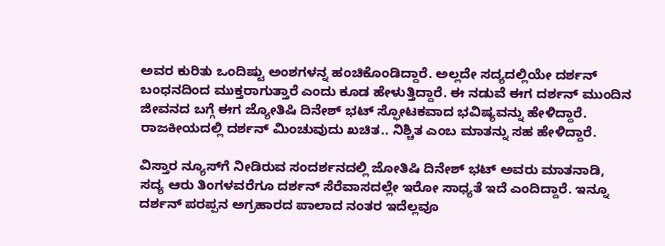ಅವರ ಕುರಿತು ಒಂದಿಷ್ಟು ಅಂಶಗಳನ್ನ ಹಂಚಿಕೊಂಡಿದ್ದಾರೆ. ಅಲ್ಲದೇ ಸದ್ಯದಲ್ಲಿಯೇ ದರ್ಶನ್ ಬಂಧನದಿಂದ ಮುಕ್ತರಾಗುತ್ತಾರೆ ಎಂದು ಕೂಡ ಹೇಳುತ್ತಿದ್ದಾರೆ. ಈ ನಡುವೆ ಈಗ ದರ್ಶನ್ ಮುಂದಿನ ಜೀವನದ ಬಗ್ಗೆ ಈಗ ಜ್ಯೋತಿಷಿ ದಿನೇಶ್ ಭಟ್ ಸ್ಫೋಟಕವಾದ ಭವಿಷ್ಯವನ್ನು ಹೇಳಿದ್ದಾರೆ. ರಾಜಕೀಯದಲ್ಲಿ ದರ್ಶನ್ ಮಿಂಚುವುದು ಖಚಿತ.. ನಿಶ್ಚಿತ ಎಂಬ ಮಾತನ್ನು ಸಹ ಹೇಳಿದ್ದಾರೆ.

ವಿಸ್ತಾರ ನ್ಯೂಸ್‌ಗೆ ನೀಡಿರುವ ಸಂದರ್ಶನದಲ್ಲಿ ಜೋತಿಷಿ ದಿನೇಶ್ ಭಟ್ ಅವರು ಮಾತನಾಡಿ, ಸದ್ಯ ಆರು ತಿಂಗಳವರೆಗೂ ದರ್ಶನ್ ಸೆರೆವಾಸದಲ್ಲೇ ಇರೋ ಸಾಧ್ಯತೆ ಇದೆ ಎಂದಿದ್ದಾರೆ. ಇನ್ನೂ ದರ್ಶನ್ ಪರಪ್ಪನ ಅಗ್ರಹಾರದ ಪಾಲಾದ ನಂತರ ಇದೆಲ್ಲವೂ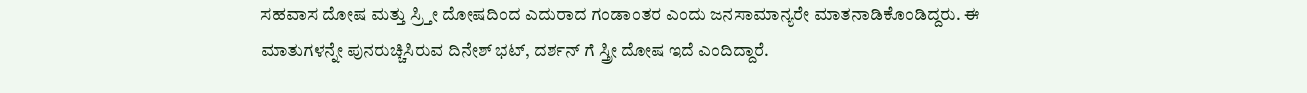ಸಹವಾಸ ದೋಷ ಮತ್ತು ಸ್ರ್ತೀ ದೋಷದಿಂದ ಎದುರಾದ ಗಂಡಾಂತರ ಎಂದು ಜನಸಾಮಾನ್ಯರೇ ಮಾತನಾಡಿಕೊಂಡಿದ್ದರು. ಈ ಮಾತುಗಳನ್ನೇ ಪುನರುಚ್ಚಿಸಿರುವ ದಿನೇಶ್ ಭಟ್, ದರ್ಶನ್ ಗೆ ಸ್ತ್ರೀ ದೋಷ ಇದೆ ಎಂದಿದ್ದಾರೆ.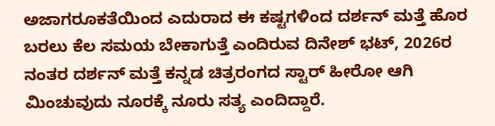ಅಜಾಗರೂಕತೆಯಿಂದ ಎದುರಾದ ಈ ಕಷ್ಟಗಳಿಂದ ದರ್ಶನ್ ಮತ್ತೆ ಹೊರ ಬರಲು ಕೆಲ ಸಮಯ ಬೇಕಾಗುತ್ತೆ ಎಂದಿರುವ ದಿನೇಶ್ ಭಟ್, 2026ರ ನಂತರ ದರ್ಶನ್ ಮತ್ತೆ ಕನ್ನಡ ಚಿತ್ರರಂಗದ ಸ್ಟಾರ್ ಹೀರೋ ಆಗಿ ಮಿಂಚುವುದು ನೂರಕ್ಕೆ ನೂರು ಸತ್ಯ ಎಂದಿದ್ದಾರೆ.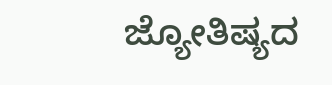ಜ್ಯೋತಿಷ್ಯದ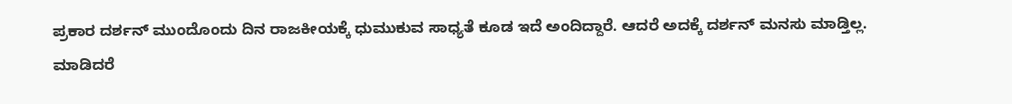ಪ್ರಕಾರ ದರ್ಶನ್ ಮುಂದೊಂದು ದಿನ ರಾಜಕೀಯಕ್ಕೆ ಧುಮುಕುವ ಸಾಧ್ಯತೆ ಕೂಡ ಇದೆ ಅಂದಿದ್ದಾರೆ. ಆದರೆ ಅದಕ್ಕೆ ದರ್ಶನ್ ಮನಸು ಮಾಡ್ತಿಲ್ಲ. ಮಾಡಿದರೆ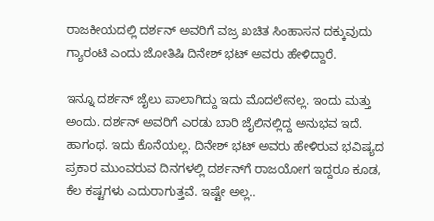ರಾಜಕೀಯದಲ್ಲಿ ದರ್ಶನ್ ಅವರಿಗೆ ವಜ್ರ ಖಚಿತ ಸಿಂಹಾಸನ ದಕ್ಕುವುದು ಗ್ಯಾರಂಟಿ ಎಂದು ಜೋತಿಷಿ ದಿನೇಶ್ ಭಟ್ ಅವರು ಹೇಳಿದ್ದಾರೆ.

ಇನ್ನೂ ದರ್ಶನ್ ಜೈಲು ಪಾಲಾಗಿದ್ದು ಇದು ಮೊದಲೇನಲ್ಲ. ಇಂದು ಮತ್ತು ಅಂದು. ದರ್ಶನ್ ಅವರಿಗೆ ಎರಡು ಬಾರಿ ಜೈಲಿನಲ್ಲಿದ್ದ ಅನುಭವ ಇದೆ. ಹಾಗಂಥ. ಇದು ಕೊನೆಯಲ್ಲ. ದಿನೇಶ್ ಭಟ್ ಅವರು ಹೇಳಿರುವ ಭವಿಷ್ಯದ ಪ್ರಕಾರ ಮುಂವರುವ ದಿನಗಳಲ್ಲಿ ದರ್ಶನ್‌ಗೆ ರಾಜಯೋಗ ಇದ್ದರೂ ಕೂಡ, ಕೆಲ ಕಷ್ಟಗಳು ಎದುರಾಗುತ್ತವೆ. ಇಷ್ಟೇ ಅಲ್ಲ..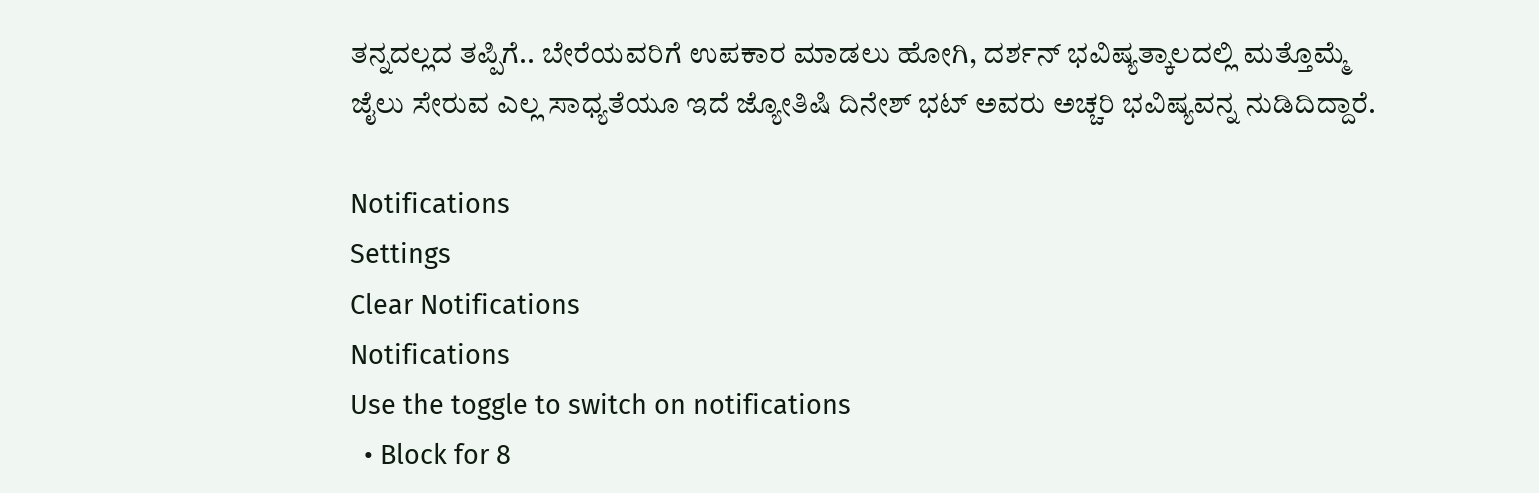ತನ್ನದಲ್ಲದ ತಪ್ಪಿಗೆ.. ಬೇರೆಯವರಿಗೆ ಉಪಕಾರ ಮಾಡಲು ಹೋಗಿ, ದರ್ಶನ್ ಭವಿಷ್ಯತ್ಕಾಲದಲ್ಲಿ ಮತ್ತೊಮ್ಮೆ ಜೈಲು ಸೇರುವ ಎಲ್ಲ ಸಾಧ್ಯತೆಯೂ ಇದೆ ಜ್ಯೋತಿಷಿ ದಿನೇಶ್ ಭಟ್ ಅವರು ಅಚ್ಚರಿ ಭವಿಷ್ಯವನ್ನ ನುಡಿದಿದ್ದಾರೆ.

Notifications
Settings
Clear Notifications
Notifications
Use the toggle to switch on notifications
  • Block for 8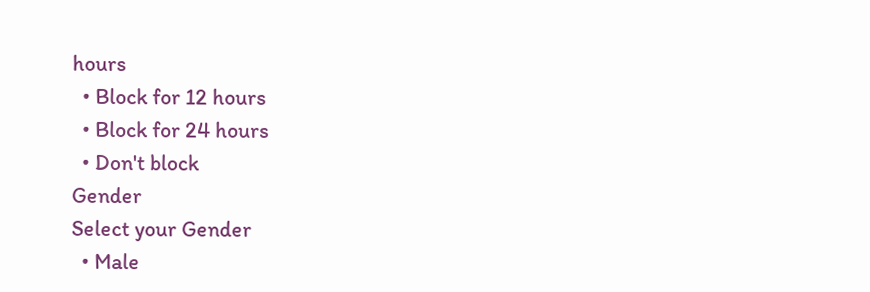hours
  • Block for 12 hours
  • Block for 24 hours
  • Don't block
Gender
Select your Gender
  • Male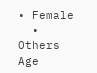• Female
  • Others
Age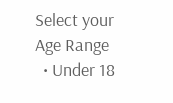Select your Age Range
  • Under 18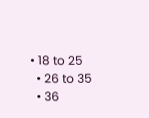• 18 to 25
  • 26 to 35
  • 36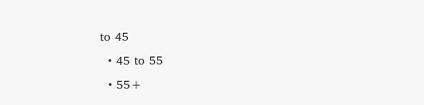to 45
  • 45 to 55
  • 55+